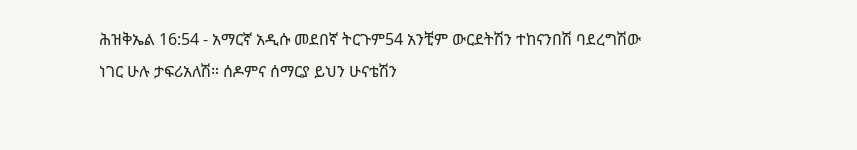ሕዝቅኤል 16:54 - አማርኛ አዲሱ መደበኛ ትርጉም54 አንቺም ውርደትሽን ተከናንበሽ ባደረግሽው ነገር ሁሉ ታፍሪአለሽ። ሰዶምና ሰማርያ ይህን ሁናቴሽን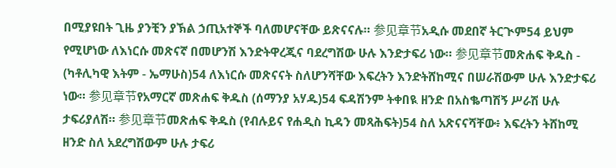በሚያዩበት ጊዜ ያንቺን ያኽል ኃጢአተኞች ባለመሆናቸው ይጽናናሉ። 参见章节አዲሱ መደበኛ ትርጒም54 ይህም የሚሆነው ለእነርሱ መጽናኛ በመሆንሽ እንድትዋረጂና ባደረግሽው ሁሉ እንድታፍሪ ነው። 参见章节መጽሐፍ ቅዱስ - (ካቶሊካዊ እትም - ኤማሁስ)54 ለእነርሱ መጽናናት ስለሆንሻቸው እፍረትን እንድትሸከሚና በሠራሽውም ሁሉ እንድታፍሪ ነው። 参见章节የአማርኛ መጽሐፍ ቅዱስ (ሰማንያ አሃዱ)54 ፍዳሽንም ትቀበዪ ዘንድ በአስቈጣሽኝ ሥራሽ ሁሉ ታፍሪያለሽ። 参见章节መጽሐፍ ቅዱስ (የብሉይና የሐዲስ ኪዳን መጻሕፍት)54 ስለ አጽናናሻቸው፥ እፍረትን ትሸከሚ ዘንድ ስለ አደረግሽውም ሁሉ ታፍሪ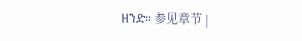ዘንድ። 参见章节 |